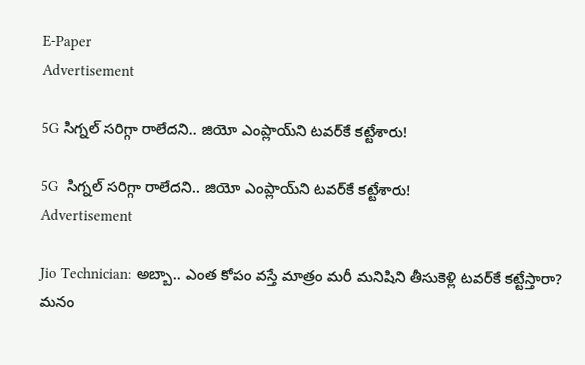E-Paper
Advertisement

5G సిగ్నల్ సరిగ్గా రాలేదని.. జియో ఎంప్లాయ్‌ని టవర్‌కే కట్టేశారు!

5G  సిగ్నల్ సరిగ్గా రాలేదని.. జియో ఎంప్లాయ్‌ని టవర్‌కే కట్టేశారు!
Advertisement

Jio Technician: అబ్బా.. ఎంత కోపం వస్తే మాత్రం మరీ మనిషిని తీసుకెళ్లి టవర్‌కే కట్టేస్తారా? మనం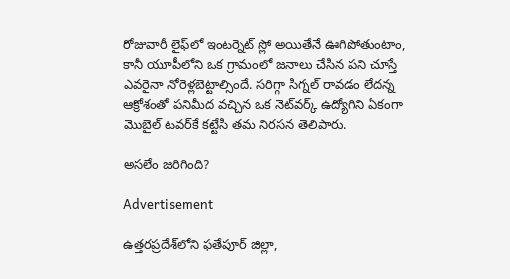రోజువారీ లైఫ్‌లో ఇంటర్నెట్ స్లో అయితేనే ఊగిపోతుంటాం, కానీ యూపీలోని ఒక గ్రామంలో జనాలు చేసిన పని చూస్తే ఎవరైనా నోరెళ్లబెట్టాల్సిందే. సరిగ్గా సిగ్నల్ రావడం లేదన్న ఆక్రోశంతో పనిమీద వచ్చిన ఒక నెట్‌వర్క్ ఉద్యోగిని ఏకంగా మొబైల్ టవర్‌కే కట్టేసి తమ నిరసన తెలిపారు.

అసలేం జరిగింది?

Advertisement

ఉత్తరప్రదేశ్‌లోని ఫతేపూర్ జిల్లా,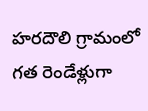హరదౌలి గ్రామంలో గత రెండేళ్లుగా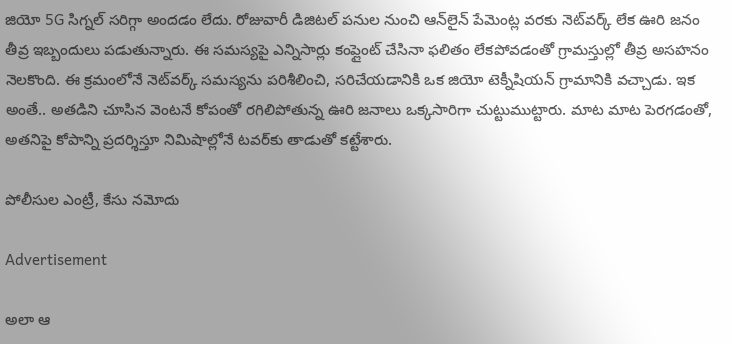జియో 5G సిగ్నల్ సరిగ్గా అందడం లేదు. రోజువారీ డిజిటల్ పనుల నుంచి ఆన్‌లైన్ పేమెంట్ల వరకు నెట్‌వర్క్ లేక ఊరి జనం తీవ్ర ఇబ్బందులు పడుతున్నారు. ఈ సమస్యపై ఎన్నిసార్లు కంప్లైంట్ చేసినా ఫలితం లేకపోవడంతో గ్రామస్తుల్లో తీవ్ర అసహనం నెలకొంది. ఈ క్రమంలోనే నెట్‌వర్క్ సమస్యను పరిశీలించి, సరిచేయడానికి ఒక జియో టెక్నీషియన్ గ్రామానికి వచ్చాడు. ఇక అంతే.. అతడిని చూసిన వెంటనే కోపంతో రగిలిపోతున్న ఊరి జనాలు ఒక్కసారిగా చుట్టుముట్టారు. మాట మాట పెరగడంతో, అతనిపై కోపాన్ని ప్రదర్శిస్తూ నిమిషాల్లోనే టవర్‌కు తాడుతో కట్టేశారు.

పోలీసుల ఎంట్రీ, కేసు నమోదు

Advertisement

అలా ఆ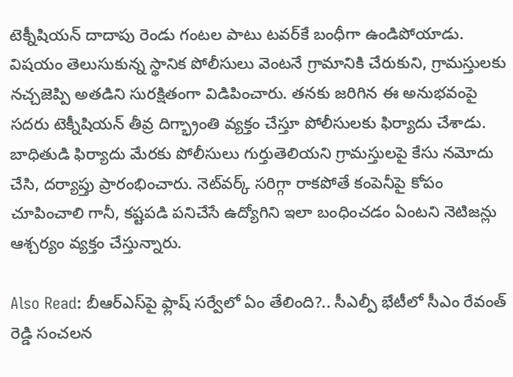టెక్నీషియన్ దాదాపు రెండు గంటల పాటు టవర్‌కే బంధీగా ఉండిపోయాడు. విషయం తెలుసుకున్న స్థానిక పోలీసులు వెంటనే గ్రామానికి చేరుకుని, గ్రామస్తులకు నచ్చజెప్పి అతడిని సురక్షితంగా విడిపించారు. తనకు జరిగిన ఈ అనుభవంపై సదరు టెక్నీషియన్ తీవ్ర దిగ్భ్రాంతి వ్యక్తం చేస్తూ పోలీసులకు ఫిర్యాదు చేశాడు. బాధితుడి ఫిర్యాదు మేరకు పోలీసులు గుర్తుతెలియని గ్రామస్తులపై కేసు నమోదు చేసి, దర్యాప్తు ప్రారంభించారు. నెట్‌వర్క్ సరిగ్గా రాకపోతే కంపెనీపై కోపం చూపించాలి గానీ, కష్టపడి పనిచేసే ఉద్యోగిని ఇలా బంధించడం ఏంటని నెటిజన్లు ఆశ్చర్యం వ్యక్తం చేస్తున్నారు.

Also Read: బీఆర్ఎస్‌పై ఫ్లాష్ సర్వేలో ఏం తేలింది?.. సీఎల్పీ భేటీలో సీఎం రేవంత్ రెడ్డి సంచలన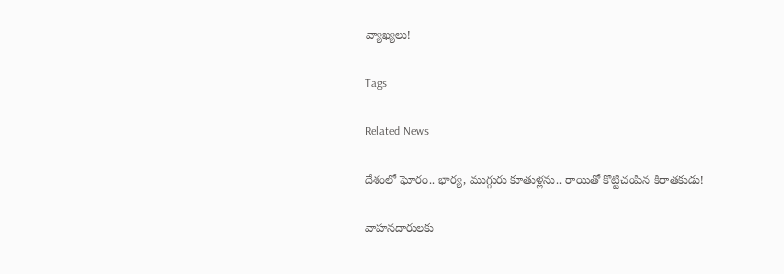వ్యాఖ్యలు!

Tags

Related News

దేశంలో ఘోరం.. భార్య, ముగ్గురు కూతుళ్లను.. రాయితో కొట్టిచంపిన కిరాతకుడు!

వాహనదారులకు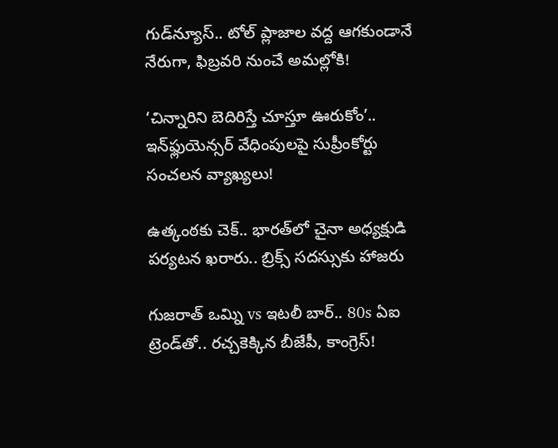గుడ్‌న్యూస్.. టోల్‌ ప్లాజాల వద్ద ఆగకుండానే నేరుగా, ఫిబ్రవరి నుంచే అమల్లోకి!

‘చిన్నారిని బెదిరిస్తే చూస్తూ ఊరుకోం’.. ఇన్‌ఫ్లుయెన్సర్ వేధింపులపై సుప్రీంకోర్టు సంచలన వ్యాఖ్యలు!

ఉత్కంఠకు చెక్.. భారత్‌లో చైనా అధ్యక్షుడి పర్యటన ఖరారు.. బ్రిక్స్ సదస్సుకు హాజరు

గుజరాత్ ఒమ్ని vs ఇటలీ బార్.. 80s ఏఐ ట్రెండ్‌తో.. రచ్చకెక్కిన బీజేపీ, కాంగ్రెస్!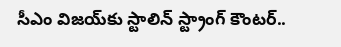సీఎం విజయ్‌కు స్టాలిన్ స్ట్రాంగ్ కౌంటర్..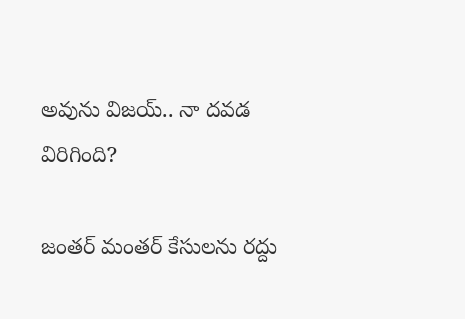అవును విజయ్.. నా దవడ విరిగింది?

జంతర్ మంతర్ కేసులను రద్దు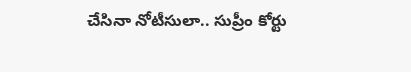చేసినా నోటీసులా.. సుప్రీం కోర్టు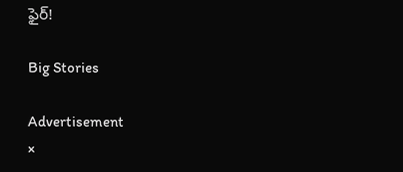ఫైర్!

Big Stories

Advertisement
×